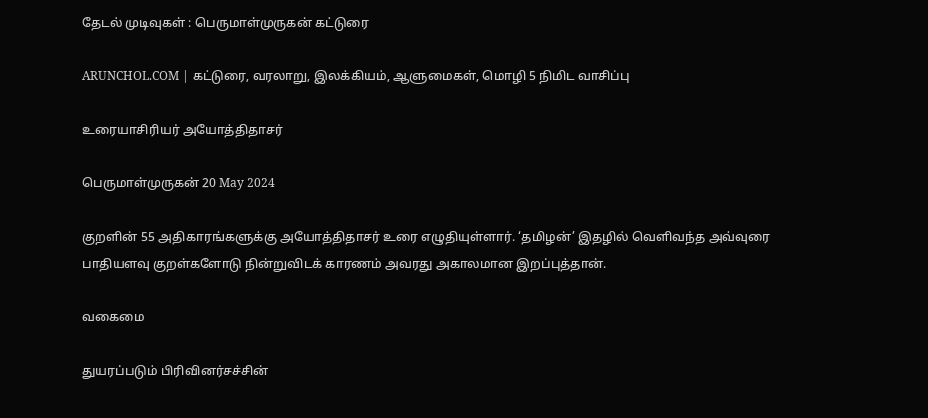தேடல் முடிவுகள் : பெருமாள்முருகன் கட்டுரை

ARUNCHOL.COM | கட்டுரை, வரலாறு, இலக்கியம், ஆளுமைகள், மொழி 5 நிமிட வாசிப்பு

உரையாசிரியர் அயோத்திதாசர்

பெருமாள்முருகன் 20 May 2024

குறளின் 55 அதிகாரங்களுக்கு அயோத்திதாசர் உரை எழுதியுள்ளார். ‘தமிழன்’ இதழில் வெளிவந்த அவ்வுரை பாதியளவு குறள்களோடு நின்றுவிடக் காரணம் அவரது அகாலமான இறப்புத்தான்.

வகைமை

துயரப்படும் பிரிவினர்சச்சின்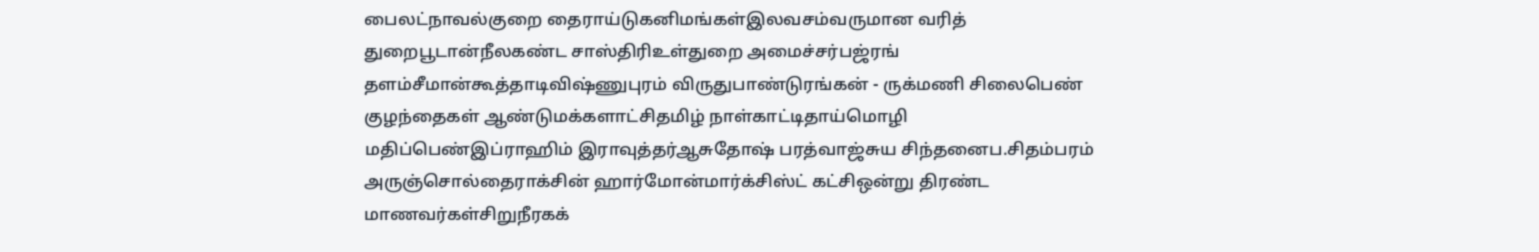பைலட்நாவல்குறை தைராய்டுகனிமங்கள்இலவசம்வருமான வரித் துறைபூடான்நீலகண்ட சாஸ்திரிஉள்துறை அமைச்சர்பஜ்ரங் தளம்சீமான்கூத்தாடிவிஷ்ணுபுரம் விருதுபாண்டுரங்கன் - ருக்மணி சிலைபெண் குழந்தைகள் ஆண்டுமக்களாட்சிதமிழ் நாள்காட்டிதாய்மொழி மதிப்பெண்இப்ராஹிம் இராவுத்தர்ஆசுதோஷ் பரத்வாஜ்சுய சிந்தனைப.சிதம்பரம் அருஞ்சொல்தைராக்சின் ஹார்மோன்மார்க்சிஸ்ட் கட்சிஒன்று திரண்ட மாணவர்கள்சிறுநீரகக்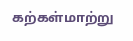கற்கள்மாற்று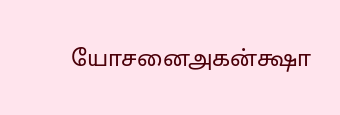யோசனைஅகன்க்ஷா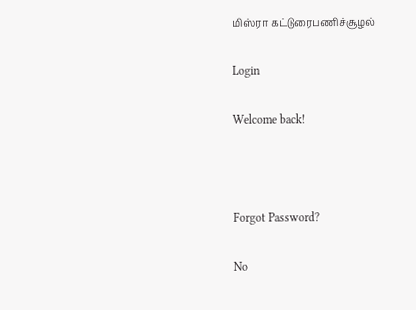மிஸ்ரா கட்டுரைபணிச்சூழல்

Login

Welcome back!



Forgot Password?

No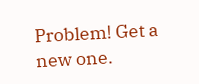Problem! Get a new one.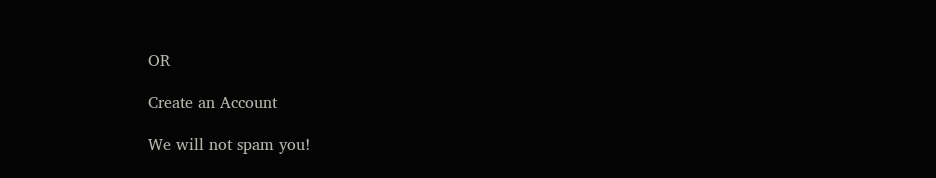OR

Create an Account

We will not spam you!